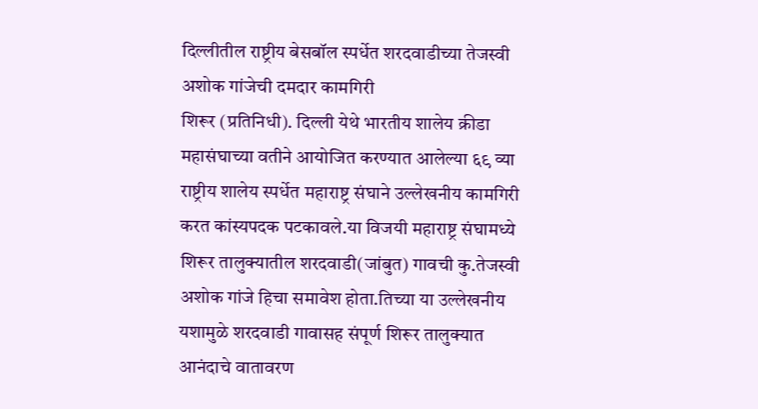दिल्लीतील राष्ट्रीय बेसबॉल स्पर्धेत शरदवाडीच्या तेजस्वी अशोक गांजेची दमदार कामगिरी
शिरूर (प्रतिनिधी). दिल्ली येथे भारतीय शालेय क्रीडा महासंघाच्या वतीने आयोजित करण्यात आलेल्या ६९ व्या राष्ट्रीय शालेय स्पर्धेत महाराष्ट्र संघाने उल्लेखनीय कामगिरी करत कांस्यपदक पटकावले.या विजयी महाराष्ट्र संघामध्ये शिरूर तालुक्यातील शरदवाडी(जांबुत) गावची कु.तेजस्वी अशोक गांजे हिचा समावेश होता.तिच्या या उल्लेखनीय यशामुळे शरदवाडी गावासह संपूर्ण शिरूर तालुक्यात आनंदाचे वातावरण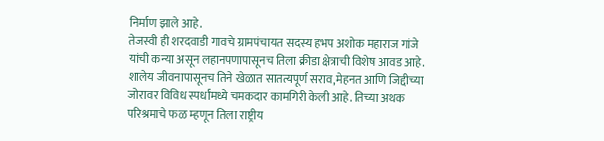निर्माण झाले आहे.
तेजस्वी ही शरदवाडी गावचे ग्रामपंचायत सदस्य हभप अशोक महाराज गांजे यांची कन्या असून लहानपणापासूनच तिला क्रीडा क्षेत्राची विशेष आवड आहे. शालेय जीवनापासूनच तिने खेळात सातत्यपूर्ण सराव,मेहनत आणि जिद्दीच्या जोरावर विविध स्पर्धांमध्ये चमकदार कामगिरी केली आहे. तिच्या अथक परिश्रमाचे फळ म्हणून तिला राष्ट्रीय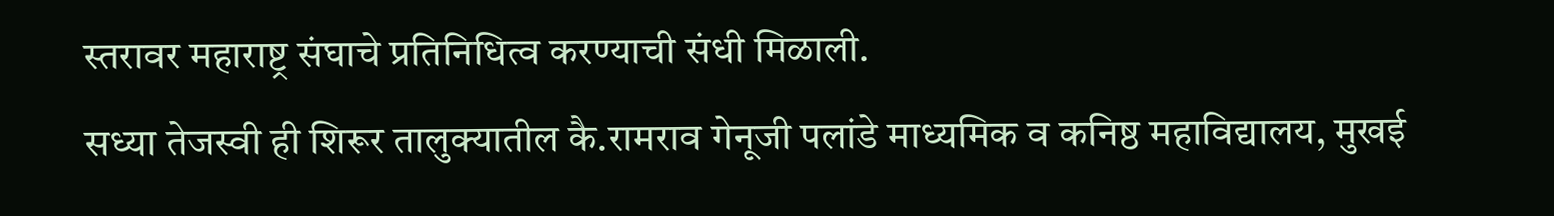स्तरावर महाराष्ट्र संघाचे प्रतिनिधित्व करण्याची संधी मिळाली.
सध्या तेजस्वी ही शिरूर तालुक्यातील कै.रामराव गेनूजी पलांडे माध्यमिक व कनिष्ठ महाविद्यालय, मुखई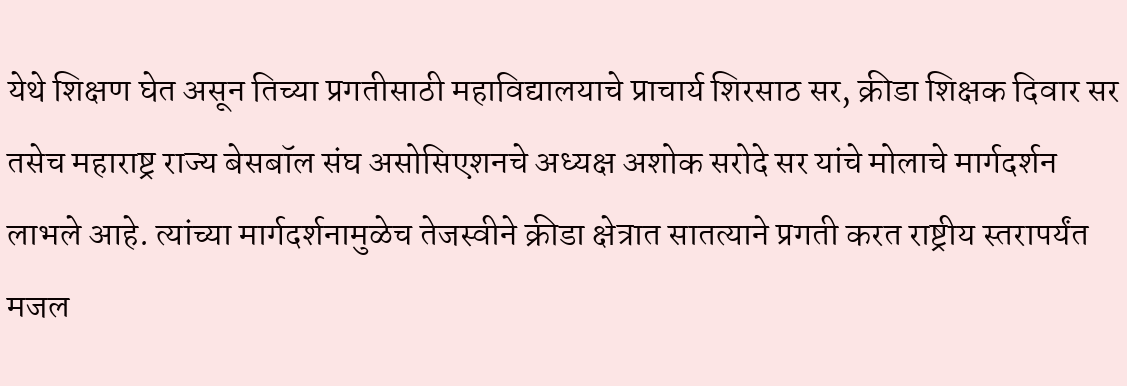येथे शिक्षण घेत असून तिच्या प्रगतीसाठी महाविद्यालयाचे प्राचार्य शिरसाठ सर, क्रीडा शिक्षक दिवार सर तसेच महाराष्ट्र राज्य बेसबॉल संघ असोसिएशनचे अध्यक्ष अशोक सरोदे सर यांचे मोलाचे मार्गदर्शन लाभले आहे. त्यांच्या मार्गदर्शनामुळेच तेजस्वीने क्रीडा क्षेत्रात सातत्याने प्रगती करत राष्ट्रीय स्तरापर्यंत मजल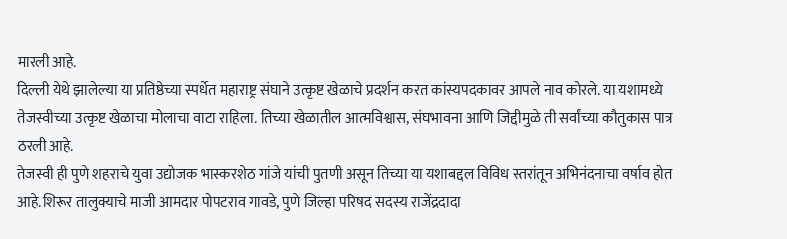मारली आहे.
दिल्ली येथे झालेल्या या प्रतिष्ठेच्या स्पर्धेत महाराष्ट्र संघाने उत्कृष्ट खेळाचे प्रदर्शन करत कांस्यपदकावर आपले नाव कोरले. या यशामध्ये तेजस्वीच्या उत्कृष्ट खेळाचा मोलाचा वाटा राहिला. तिच्या खेळातील आत्मविश्वास, संघभावना आणि जिद्दीमुळे ती सर्वांच्या कौतुकास पात्र ठरली आहे.
तेजस्वी ही पुणे शहराचे युवा उद्योजक भास्करशेठ गांजे यांची पुतणी असून तिच्या या यशाबद्दल विविध स्तरांतून अभिनंदनाचा वर्षाव होत आहे.शिरूर तालुक्याचे माजी आमदार पोपटराव गावडे, पुणे जिल्हा परिषद सदस्य राजेंद्रदादा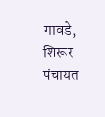गावडे, शिरूर पंचायत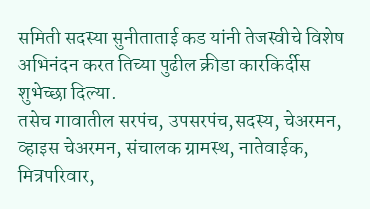समिती सदस्या सुनीताताई कड यांनी तेजस्वीचे विशेष अभिनंदन करत तिच्या पुढील क्रीडा कारकिर्दीस शुभेच्छा दिल्या.
तसेच गावातील सरपंच, उपसरपंच,सदस्य, चेअरमन, व्हाइस चेअरमन, संचालक ग्रामस्थ, नातेवाईक, मित्रपरिवार,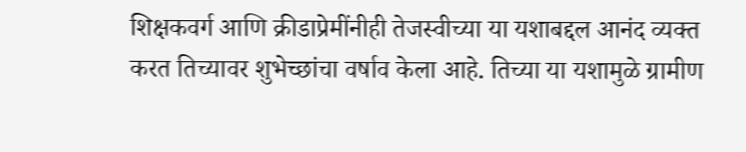शिक्षकवर्ग आणि क्रीडाप्रेमींनीही तेजस्वीच्या या यशाबद्दल आनंद व्यक्त करत तिच्यावर शुभेच्छांचा वर्षाव केला आहे. तिच्या या यशामुळे ग्रामीण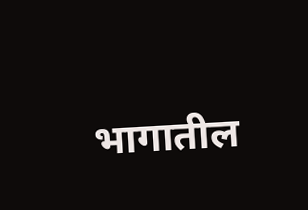भागातील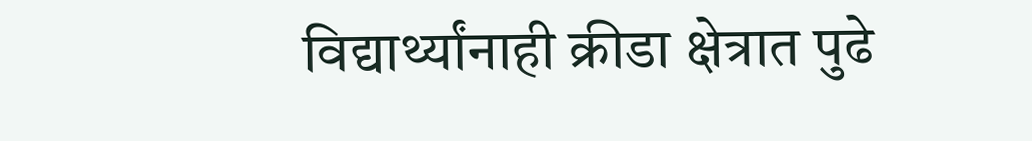विद्यार्थ्यांनाही क्रीडा क्षेत्रात पुढे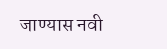जाण्यास नवी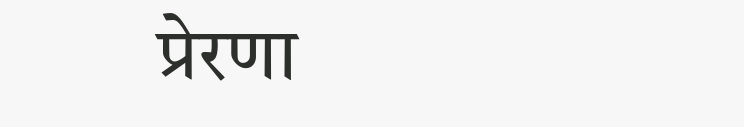प्रेरणा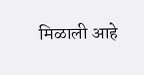मिळाली आहे